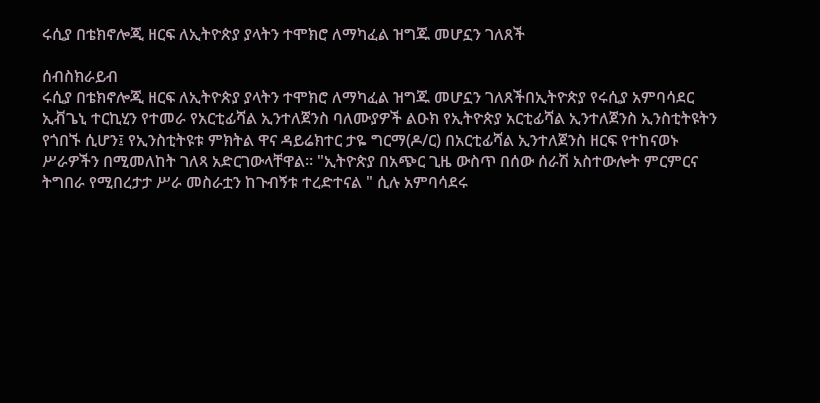ሩሲያ በቴክኖሎጂ ዘርፍ ለኢትዮጵያ ያላትን ተሞክሮ ለማካፈል ዝግጁ መሆኗን ገለጸች

ሰብስክራይብ
ሩሲያ በቴክኖሎጂ ዘርፍ ለኢትዮጵያ ያላትን ተሞክሮ ለማካፈል ዝግጁ መሆኗን ገለጸችበኢትዮጵያ የሩሲያ አምባሳደር ኢቭጌኒ ተርኪሂን የተመራ የአርቲፊሻል ኢንተለጀንስ ባለሙያዎች ልዑክ የኢትዮጵያ አርቲፊሻል ኢንተለጀንስ ኢንስቲትዩትን የጎበኙ ሲሆን፤ የኢንስቲትዩቱ ምክትል ዋና ዳይሬክተር ታዬ ግርማ(ዶ/ር) በአርቲፊሻል ኢንተለጀንስ ዘርፍ የተከናወኑ ሥራዎችን በሚመለከት ገለጻ አድርገውላቸዋል። "ኢትዮጵያ በአጭር ጊዜ ውስጥ በሰው ሰራሽ አስተውሎት ምርምርና ትግበራ የሚበረታታ ሥራ መስራቷን ከጉብኝቱ ተረድተናል " ሲሉ አምባሳደሩ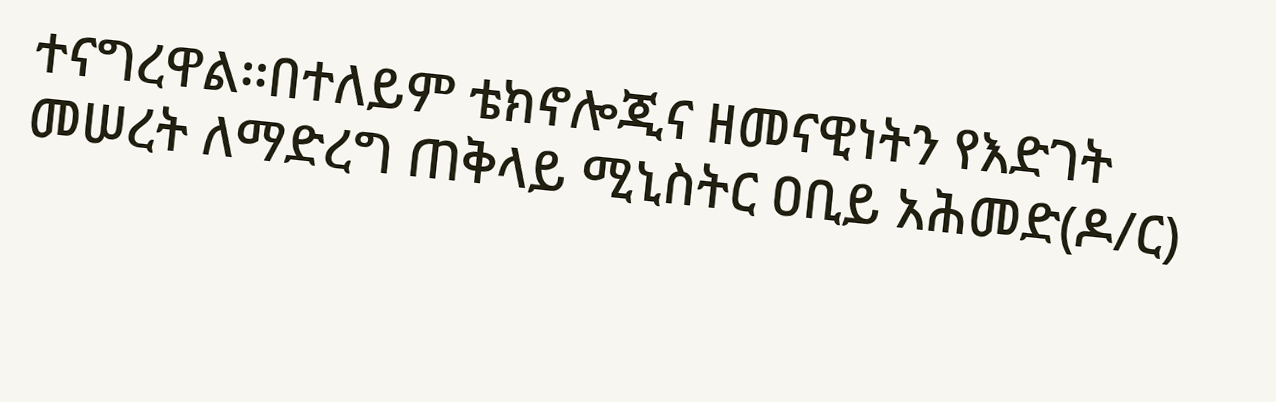ተናግረዋል፡፡በተለይም ቴክኖሎጂና ዘመናዊነትን የእድገት መሠረት ለማድረግ ጠቅላይ ሚኒስትር ዐቢይ አሕመድ(ዶ/ር)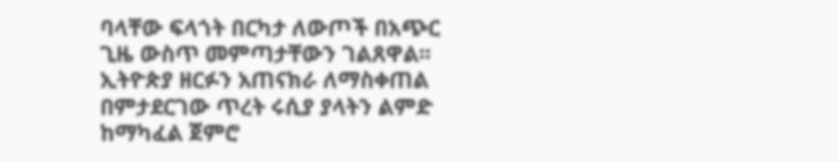ባላቸው ፍላጎት በርካታ ለውጦች በአጭር ጊዜ ውስጥ መምጣታቸውን ገልጸዋል፡፡ኢትዮጵያ ዘርፉን አጠናክራ ለማስቀጠል በምታደርገው ጥረት ሩሲያ ያላትን ልምድ ከማካፈል ጀምሮ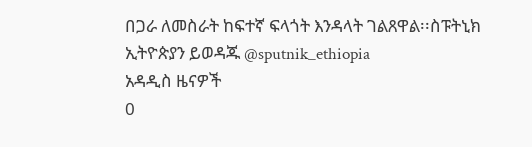በጋራ ለመስራት ከፍተኛ ፍላጎት እንዳላት ገልጸዋል፡፡ስፑትኒክ ኢትዮጵያን ይወዳጁ @sputnik_ethiopia
አዳዲስ ዜናዎች
0